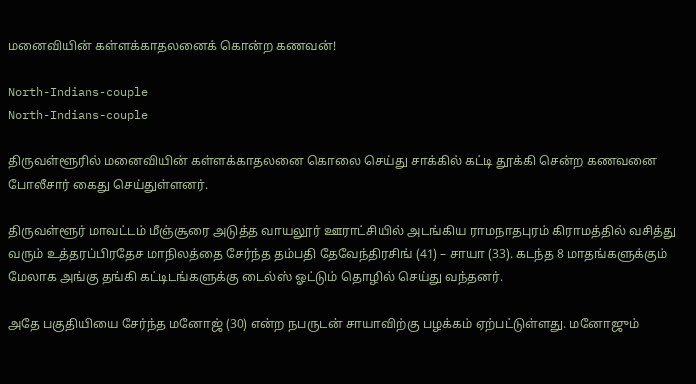மனைவியின் கள்ளக்காதலனைக் கொன்ற கணவன்!

North-Indians-couple
North-Indians-couple

திருவள்ளூரில் மனைவியின் கள்ளக்காதலனை கொலை செய்து சாக்கில் கட்டி தூக்கி சென்ற கணவனை போலீசார் கைது செய்துள்ளனர்.

திருவள்ளூர் மாவட்டம் மீஞ்சூரை அடுத்த வாயலூர் ஊராட்சியில் அடங்கிய ராமநாதபுரம் கிராமத்தில் வசித்து வரும் உத்தரப்பிரதேச மாநிலத்தை சேர்ந்த தம்பதி தேவேந்திரசிங் (41) – சாயா (33). கடந்த 8 மாதங்களுக்கும் மேலாக அங்கு தங்கி கட்டிடங்களுக்கு டைல்ஸ் ஓட்டும் தொழில் செய்து வந்தனர்.

அதே பகுதியியை சேர்ந்த மனோஜ் (30) என்ற நபருடன் சாயாவிற்கு பழக்கம் ஏற்பட்டுள்ளது. மனோஜும்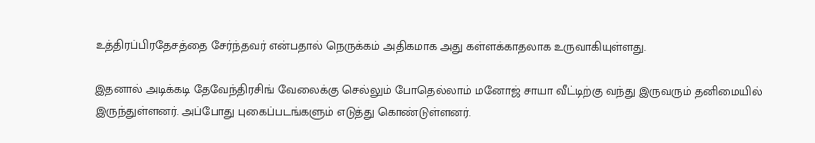உத்திரப்பிரதேசத்தை சேர்ந்தவர் என்பதால் நெருக்கம் அதிகமாக அது கள்ளக்காதலாக உருவாகியுள்ளது.

இதனால் அடிக்கடி தேவேந்திரசிங் வேலைக்கு செல்லும் போதெல்லாம் மனோஜ் சாயா வீட்டிற்கு வந்து இருவரும் தனிமையில் இருந்துள்ளனர். அப்போது புகைப்படங்களும் எடுத்து கொண்டுள்ளனர்.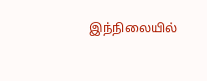இந்நிலையில்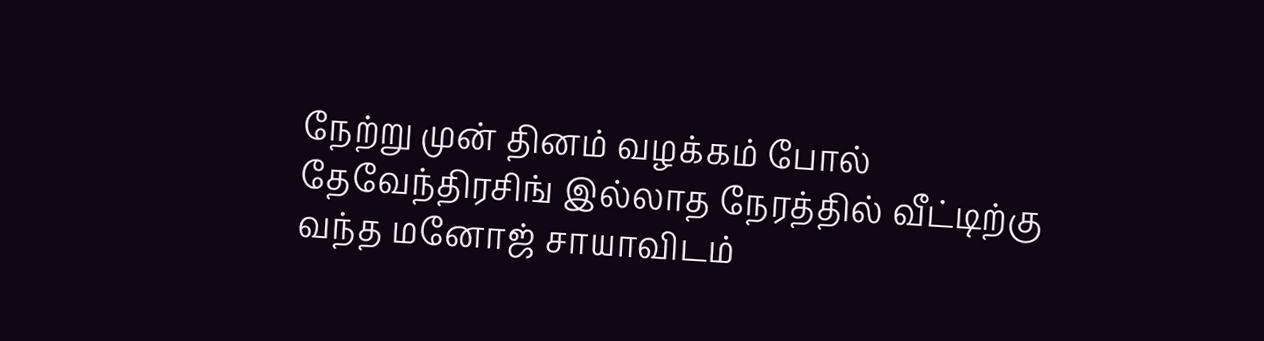நேற்று முன் தினம் வழக்கம் போல் தேவேந்திரசிங் இல்லாத நேரத்தில் வீட்டிற்கு வந்த மனோஜ் சாயாவிடம்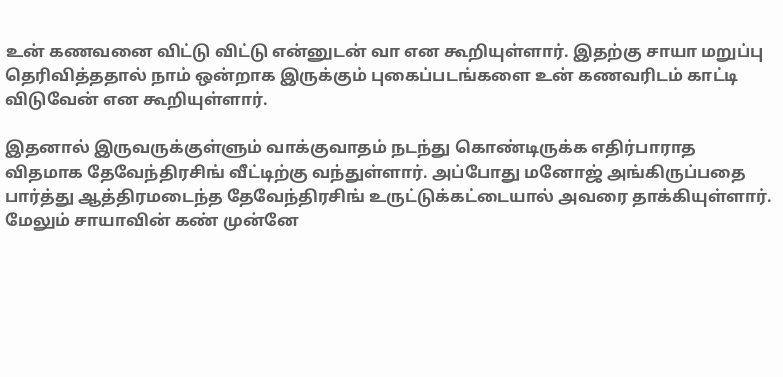உன் கணவனை விட்டு விட்டு என்னுடன் வா என கூறியுள்ளார். இதற்கு சாயா மறுப்பு தெரிவித்ததால் நாம் ஒன்றாக இருக்கும் புகைப்படங்களை உன் கணவரிடம் காட்டி விடுவேன் என கூறியுள்ளார்.

இதனால் இருவருக்குள்ளும் வாக்குவாதம் நடந்து கொண்டிருக்க எதிர்பாராத விதமாக தேவேந்திரசிங் வீட்டிற்கு வந்துள்ளார். அப்போது மனோஜ் அங்கிருப்பதை பார்த்து ஆத்திரமடைந்த தேவேந்திரசிங் உருட்டுக்கட்டையால் அவரை தாக்கியுள்ளார். மேலும் சாயாவின் கண் முன்னே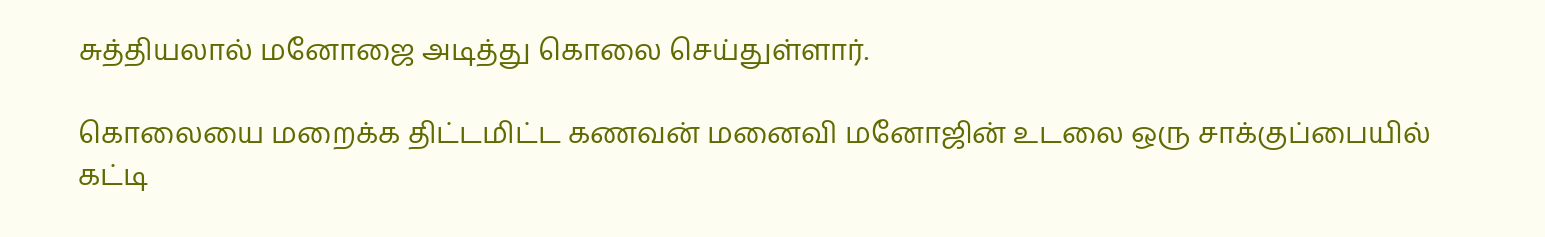சுத்தியலால் மனோஜை அடித்து கொலை செய்துள்ளார்.

கொலையை மறைக்க திட்டமிட்ட கணவன் மனைவி மனோஜின் உடலை ஒரு சாக்குப்பையில் கட்டி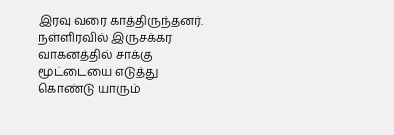இரவு வரை காத்திருந்தனர். நள்ளிரவில் இருசக்கர வாகனத்தில் சாக்கு மூட்டையை எடுத்து கொண்டு யாரும்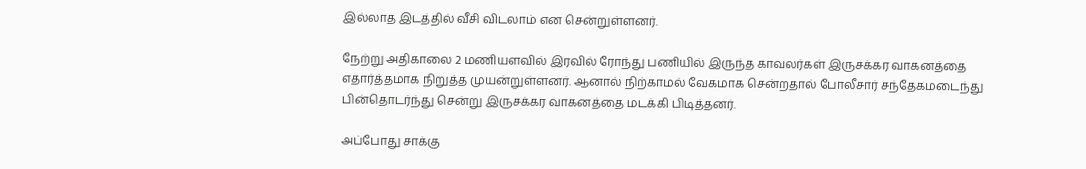இல்லாத இடத்தில் வீசி விடலாம் என சென்றுள்ளனர்.

நேற்று அதிகாலை 2 மணியளவில் இரவில் ரோந்து பணியில் இருந்த காவலர்கள் இருசக்கர வாகனத்தை எதார்த்தமாக நிறுத்த முயன்றுள்ளனர். ஆனால் நிற்காமல் வேகமாக சென்றதால் போலீசார் சந்தேகமடைந்து பின்தொடர்ந்து சென்று இருசக்கர வாகனத்தை மடக்கி பிடித்தனர்.

அப்போது சாக்கு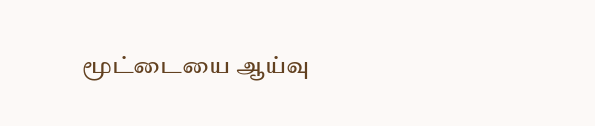மூட்டையை ஆய்வு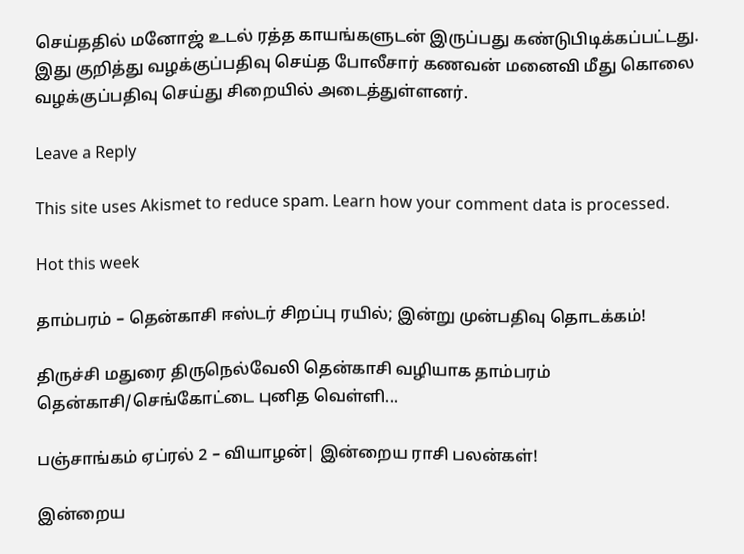செய்ததில் மனோஜ் உடல் ரத்த காயங்களுடன் இருப்பது கண்டுபிடிக்கப்பட்டது. இது குறித்து வழக்குப்பதிவு செய்த போலீசார் கணவன் மனைவி மீது கொலை வழக்குப்பதிவு செய்து சிறையில் அடைத்துள்ளனர்.

Leave a Reply

This site uses Akismet to reduce spam. Learn how your comment data is processed.

Hot this week

தாம்பரம் – தென்காசி ஈஸ்டர் சிறப்பு ரயில்; இன்று முன்பதிவு தொடக்கம்!

திருச்சி மதுரை திருநெல்வேலி தென்காசி வழியாக தாம்பரம் தென்காசி/செங்கோட்டை புனித வெள்ளி...

பஞ்சாங்கம் ஏப்ரல் 2 – வியாழன்| இன்றைய ராசி பலன்கள்!

இன்றைய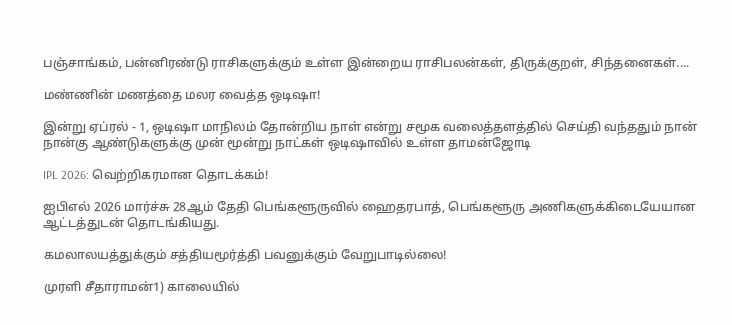பஞ்சாங்கம், பன்னிரண்டு ராசிகளுக்கும் உள்ள இன்றைய ராசிபலன்கள், திருக்குறள், சிந்தனைகள்....

மண்ணின் மணத்தை மலர வைத்த ஒடிஷா!

இன்று ஏப்ரல் - 1, ஒடிஷா மாநிலம் தோன்றிய நாள் என்று சமூக வலைத்தளத்தில் செய்தி வந்ததும் நான் நான்கு ஆண்டுகளுக்கு முன் மூன்று நாட்கள் ஒடிஷாவில் உள்ள தாமன்ஜோடி

IPL 2026: வெற்றிகரமான தொடக்கம்!

ஐபிஎல் 2026 மார்ச்சு 28ஆம் தேதி பெங்களூருவில் ஹைதரபாத், பெங்களூரு அணிகளுக்கிடையேயான ஆட்டத்துடன் தொடங்கியது.

கமலாலயத்துக்கும் சத்தியமூர்த்தி பவனுக்கும் வேறுபாடில்லை!

முரளி சீதாராமன்1) காலையில்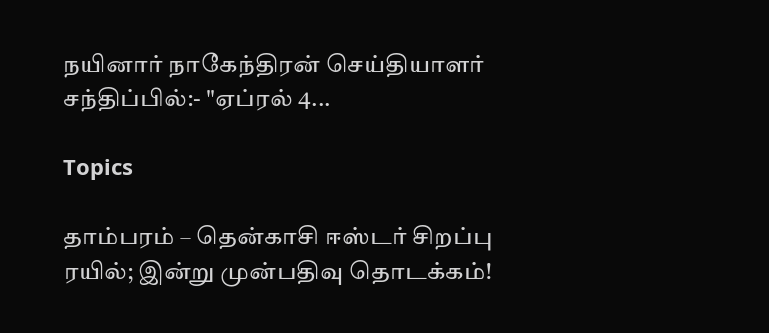நயினார் நாகேந்திரன் செய்தியாளர் சந்திப்பில்:- "ஏப்ரல் 4...

Topics

தாம்பரம் – தென்காசி ஈஸ்டர் சிறப்பு ரயில்; இன்று முன்பதிவு தொடக்கம்!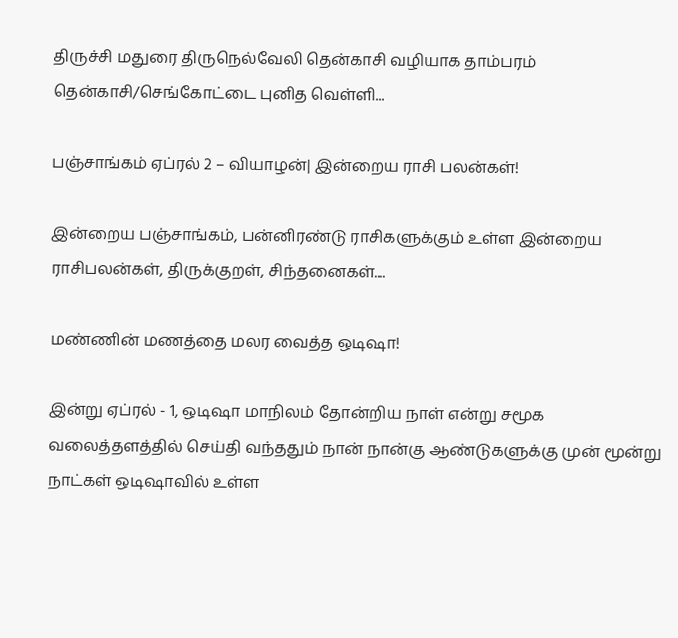திருச்சி மதுரை திருநெல்வேலி தென்காசி வழியாக தாம்பரம் தென்காசி/செங்கோட்டை புனித வெள்ளி...

பஞ்சாங்கம் ஏப்ரல் 2 – வியாழன்| இன்றைய ராசி பலன்கள்!

இன்றைய பஞ்சாங்கம், பன்னிரண்டு ராசிகளுக்கும் உள்ள இன்றைய ராசிபலன்கள், திருக்குறள், சிந்தனைகள்....

மண்ணின் மணத்தை மலர வைத்த ஒடிஷா!

இன்று ஏப்ரல் - 1, ஒடிஷா மாநிலம் தோன்றிய நாள் என்று சமூக வலைத்தளத்தில் செய்தி வந்ததும் நான் நான்கு ஆண்டுகளுக்கு முன் மூன்று நாட்கள் ஒடிஷாவில் உள்ள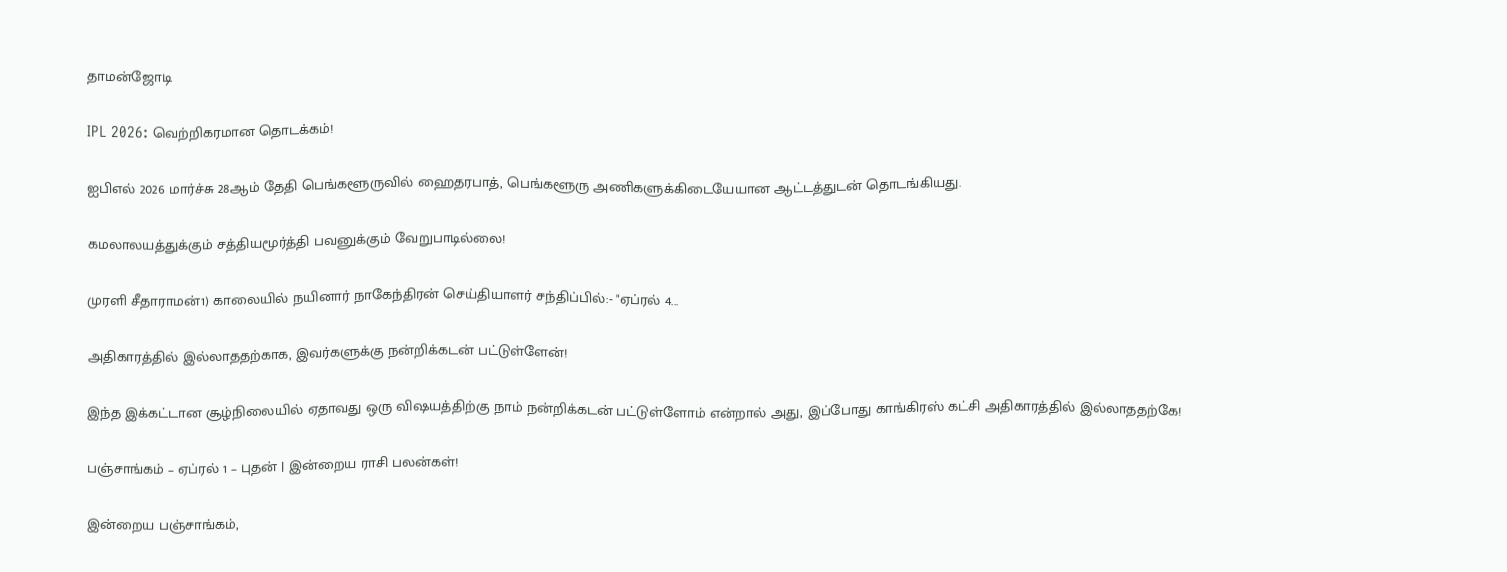தாமன்ஜோடி

IPL 2026: வெற்றிகரமான தொடக்கம்!

ஐபிஎல் 2026 மார்ச்சு 28ஆம் தேதி பெங்களூருவில் ஹைதரபாத், பெங்களூரு அணிகளுக்கிடையேயான ஆட்டத்துடன் தொடங்கியது.

கமலாலயத்துக்கும் சத்தியமூர்த்தி பவனுக்கும் வேறுபாடில்லை!

முரளி சீதாராமன்1) காலையில் நயினார் நாகேந்திரன் செய்தியாளர் சந்திப்பில்:- "ஏப்ரல் 4...

அதிகாரத்தில் இல்லாததற்காக, இவர்களுக்கு நன்றிக்கடன் பட்டுள்ளேன்!

இந்த இக்கட்டான சூழ்நிலையில் ஏதாவது ஒரு விஷயத்திற்கு நாம் நன்றிக்கடன் பட்டுள்ளோம் என்றால் அது, இப்போது காங்கிரஸ் கட்சி அதிகாரத்தில் இல்லாததற்கே!

பஞ்சாங்கம் – ஏப்ரல் 1 – புதன் | இன்றைய ராசி பலன்கள்!

இன்றைய பஞ்சாங்கம்,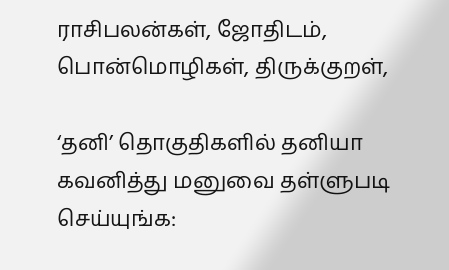ராசிபலன்கள், ஜோதிடம், பொன்மொழிகள், திருக்குறள்,

‘தனி’ தொகுதிகளில் தனியா கவனித்து மனுவை தள்ளுபடி செய்யுங்க: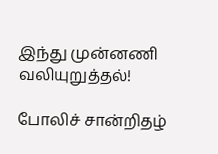இந்து முன்னணி வலியுறுத்தல்!

போலிச் சான்றிதழ்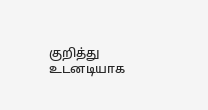குறித்து உடனடியாக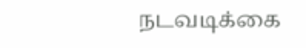நடவடிக்கை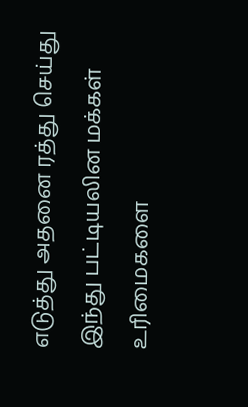எடுத்து அதனை ரத்து செய்து இந்து பட்டியலின மக்கள் உரிமைகளை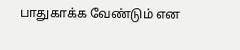பாதுகாக்க வேண்டும் என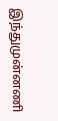இந்துமுன்னணி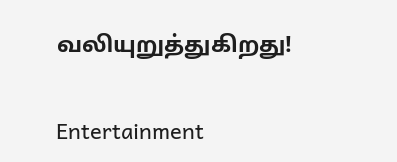வலியுறுத்துகிறது!

Entertainment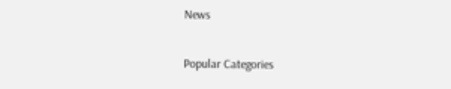News

Popular Categories